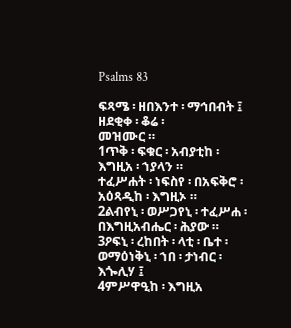Psalms 83

ፍጻሜ ፡ ዘበእንተ ፡ ማኅበብት ፤ ዘደቂቀ ፡ ቆሬ ፡
መዝሙር ።
1ጥቅ ፡ ፍቁር ፡ አብያቲከ ፡ እግዚአ ፡ ኀያላን ።
ተፈሥሐት ፡ ነፍስየ ፡ በአፍቅሮ ፡ አዕጻዲከ ፡ እግዚኦ ።
2ልብየኒ ፡ ወሥጋየኒ ፡ ተፈሥሐ ፡ በእግዚአብሔር ፡ ሕያው ።
3ዖፍኒ ፡ ረከበት ፡ ላቲ ፡ ቤተ ፡
ወማዕነቅኒ ፡ ኀበ ፡ ታነብር ፡ እጐሊሃ ፤
4ምሥዋዒከ ፡ እግዚአ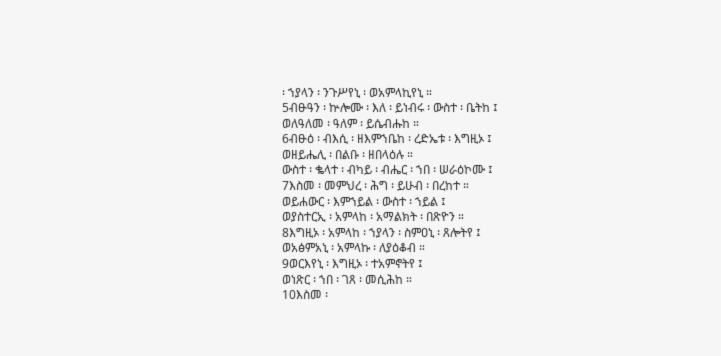፡ ኀያላን ፡ ንጉሥየኒ ፡ ወአምላኪየኒ ።
5ብፁዓን ፡ ኵሎሙ ፡ እለ ፡ ይነብሩ ፡ ውስተ ፡ ቤትከ ፤
ወለዓለመ ፡ ዓለም ፡ ይሴብሑከ ።
6ብፁዕ ፡ ብእሲ ፡ ዘእምኀቤከ ፡ ረድኤቱ ፡ እግዚኦ ፤
ወዘይሔሊ ፡ በልቡ ፡ ዘበላዕሉ ።
ውስተ ፡ ቈላተ ፡ ብካይ ፡ ብሔር ፡ ኀበ ፡ ሠራዕኮሙ ፤
7እስመ ፡ መምህረ ፡ ሕግ ፡ ይሁብ ፡ በረከተ ።
ወይሐውር ፡ እምኀይል ፡ ውስተ ፡ ኀይል ፤
ወያስተርኢ ፡ አምላከ ፡ አማልክት ፡ በጽዮን ።
8እግዚኦ ፡ አምላከ ፡ ኀያላን ፡ ስምዐኒ ፡ ጸሎትየ ፤
ወአፅምአኒ ፡ አምላኩ ፡ ለያዕቆብ ።
9ወርእየኒ ፡ እግዚኦ ፡ ተአምኖትየ ፤
ወነጽር ፡ ኀበ ፡ ገጸ ፡ መሲሕከ ።
10እስመ ፡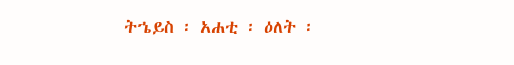ትኄይስ ፡ አሐቲ ፡ ዕለት ፡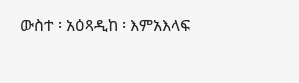ውስተ ፡ አዕጻዲከ ፡ እምአእላፍ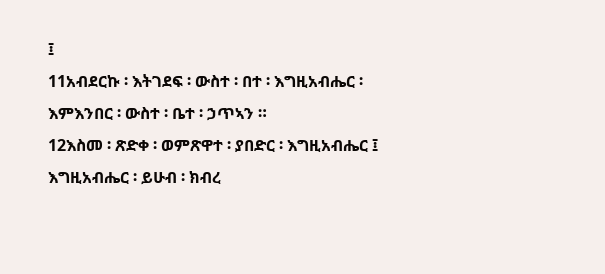፤
11አብደርኩ ፡ እትገደፍ ፡ ውስተ ፡ በተ ፡ እግዚአብሔር ፡
እምእንበር ፡ ውስተ ፡ ቤተ ፡ ኃጥኣን ።
12እስመ ፡ ጽድቀ ፡ ወምጽዋተ ፡ ያበድር ፡ እግዚአብሔር ፤
እግዚአብሔር ፡ ይሁብ ፡ ክብረ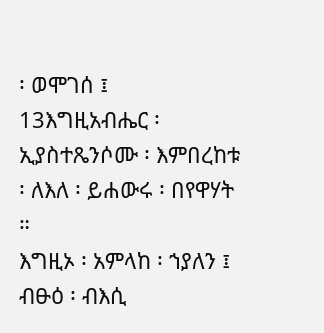፡ ወሞገሰ ፤
13እግዚአብሔር ፡ ኢያስተጼንሶሙ ፡ እምበረከቱ ፡ ለእለ ፡ ይሐውሩ ፡ በየዋሃት ።
እግዚኦ ፡ አምላከ ፡ ኀያለን ፤
ብፁዕ ፡ ብእሲ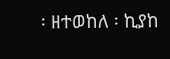፡ ዘተወከለ ፡ ኪያከ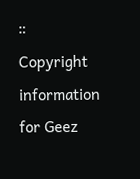።
Copyright information for Geez